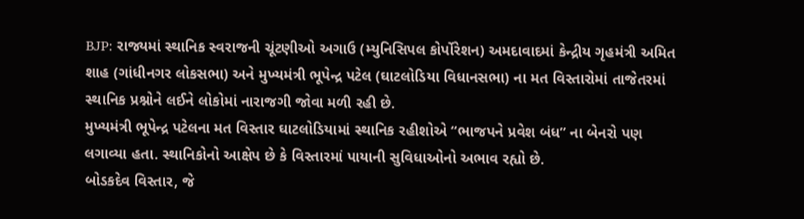BJP: રાજ્યમાં સ્થાનિક સ્વરાજની ચૂંટણીઓ અગાઉ (મ્યુનિસિપલ કોર્પોરેશન) અમદાવાદમાં કેન્દ્રીય ગૃહમંત્રી અમિત શાહ (ગાંધીનગર લોકસભા) અને મુખ્યમંત્રી ભૂપેન્દ્ર પટેલ (ઘાટલોડિયા વિધાનસભા) ના મત વિસ્તારોમાં તાજેતરમાં સ્થાનિક પ્રશ્નોને લઈને લોકોમાં નારાજગી જોવા મળી રહી છે.
મુખ્યમંત્રી ભૂપેન્દ્ર પટેલના મત વિસ્તાર ઘાટલોડિયામાં સ્થાનિક રહીશોએ “ભાજપને પ્રવેશ બંધ” ના બેનરો પણ લગાવ્યા હતા. સ્થાનિકોનો આક્ષેપ છે કે વિસ્તારમાં પાયાની સુવિધાઓનો અભાવ રહ્યો છે.
બોડકદેવ વિસ્તાર, જે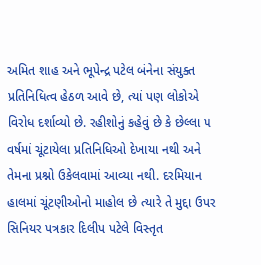અમિત શાહ અને ભૂપેન્દ્ર પટેલ બંનેના સંયુક્ત પ્રતિનિધિત્વ હેઠળ આવે છે, ત્યાં પણ લોકોએ વિરોધ દર્શાવ્યો છે. રહીશોનું કહેવું છે કે છેલ્લા ૫ વર્ષમાં ચૂંટાયેલા પ્રતિનિધિઓ દેખાયા નથી અને તેમના પ્રશ્નો ઉકેલવામાં આવ્યા નથી. દરમિયાન હાલમાં ચૂંટણીઓનો માહોલ છે ત્યારે તે મુદ્દા ઉપર સિનિયર પત્રકાર દિલીપ પટેલે વિસ્તૃત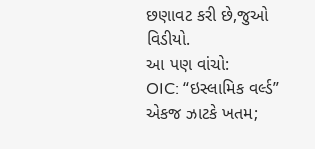છણાવટ કરી છે,જુઓ વિડીયો.
આ પણ વાંચો:
OIC: “ઇસ્લામિક વર્લ્ડ” એકજ ઝાટકે ખતમ;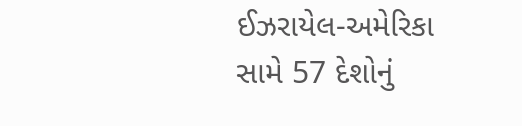ઈઝરાયેલ-અમેરિકા સામે 57 દેશોનું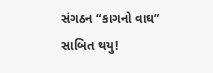સંગઠન “કાગનો વાઘ” સાબિત થયુ!